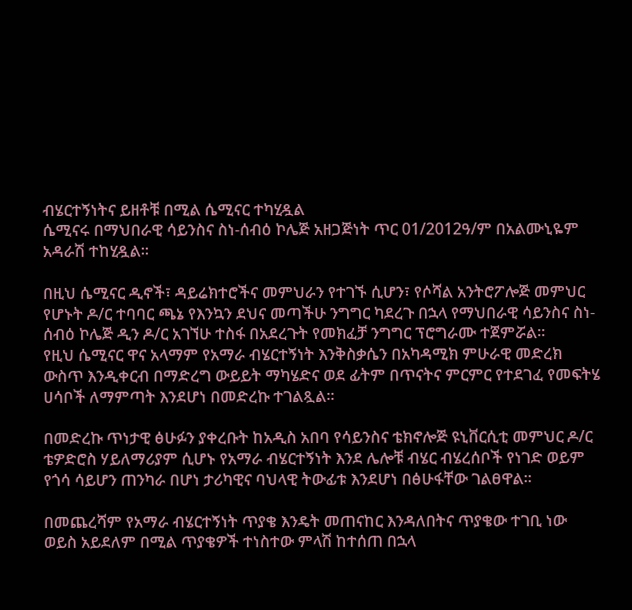ብሄርተኝነትና ይዘቶቹ በሚል ሴሚናር ተካሂዷል
ሴሚናሩ በማህበራዊ ሳይንስና ስነ-ሰብዕ ኮሌጅ አዘጋጅነት ጥር 01/2012ዓ/ም በአልሙኒዬም አዳራሽ ተከሂዷል፡፡

በዚህ ሴሚናር ዲኖች፣ ዳይሬክተሮችና መምህራን የተገኙ ሲሆን፣ የሶሻል አንትሮፖሎጅ መምህር የሆኑት ዶ/ር ተባባር ጫኔ የእንኳን ደህና መጣችሁ ንግግር ካደረጉ በኋላ የማህበራዊ ሳይንስና ስነ-ሰብዕ ኮሌጅ ዲን ዶ/ር አገኘሁ ተስፋ በአደረጉት የመክፈቻ ንግግር ፕሮግራሙ ተጀምሯል፡፡
የዚህ ሴሚናር ዋና አላማም የአማራ ብሄርተኝነት እንቅስቃሴን በአካዳሚክ ምሁራዊ መድረክ ውስጥ እንዲቀርብ በማድረግ ውይይት ማካሄድና ወደ ፊትም በጥናትና ምርምር የተደገፈ የመፍትሄ ሀሳቦች ለማምጣት እንደሆነ በመድረኩ ተገልጿል፡፡

በመድረኩ ጥነታዊ ፅሁፉን ያቀረቡት ከአዲስ አበባ የሳይንስና ቴክኖሎጅ ዩኒቨርሲቲ መምህር ዶ/ር ቴዎድሮስ ሃይለማሪያም ሲሆኑ የአማራ ብሄርተኝነት እንደ ሌሎቹ ብሄር ብሄረሰቦች የነገድ ወይም የጎሳ ሳይሆን ጠንካራ በሆነ ታሪካዊና ባህላዊ ትውፊቱ እንደሆነ በፅሁፋቸው ገልፀዋል፡፡

በመጨረሻም የአማራ ብሄርተኝነት ጥያቄ እንዴት መጠናከር እንዳለበትና ጥያቄው ተገቢ ነው ወይስ አይደለም በሚል ጥያቄዎች ተነስተው ምላሽ ከተሰጠ በኋላ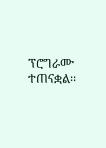ፕሮግራሙ ተጠናቋል፡፡